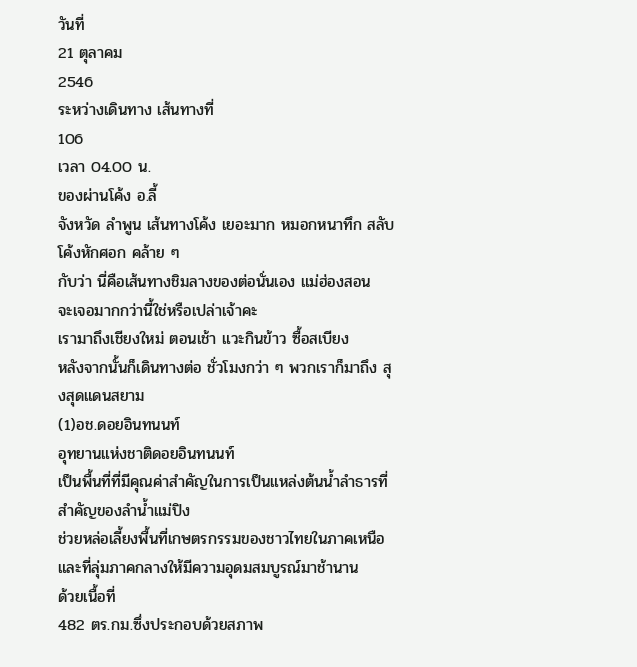วันที่
21 ตุลาคม
2546
ระหว่างเดินทาง เส้นทางที่
106
เวลา 04.00 น.
ของผ่านโค้ง อ.ลี้
จังหวัด ลำพูน เส้นทางโค้ง เยอะมาก หมอกหนาทึก สลับโค้งหักศอก คล้าย ๆ
กับว่า นี่คือเส้นทางชิมลางของต่อนั่นเอง แม่ฮ่องสอน
จะเจอมากกว่านี้ใช่หรือเปล่าเจ้าคะ
เรามาถึงเชียงใหม่ ตอนเช้า แวะกินข้าว ซื้อสเบียง
หลังจากนั้นก็เดินทางต่อ ชั่วโมงกว่า ๆ พวกเราก็มาถึง สุงสุดแดนสยาม
(1)อช.ดอยอินทนนท์
อุทยานแห่งชาติดอยอินทนนท์
เป็นพื้นที่ที่มีคุณค่าสำคัญในการเป็นแหล่งต้นน้ำลำธารที่สำคัญของลำน้ำแม่ปิง
ช่วยหล่อเลี้ยงพื้นที่เกษตรกรรมของชาวไทยในภาคเหนือและที่ลุ่มภาคกลางให้มีความอุดมสมบูรณ์มาช้านาน
ด้วยเนื้อที่
482 ตร.กม.ซึ่งประกอบด้วยสภาพ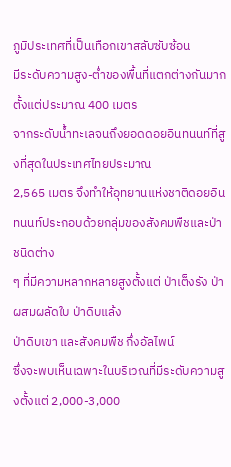ภูมิประเทศที่เป็นเทือกเขาสลับซับซ้อน
มีระดับความสูง-ต่ำของพื้นที่แตกต่างกันมาก
ตั้งแต่ประมาณ 400 เมตร
จากระดับน้ำทะเลจนถึงยอดดอยอินทนนท์ที่สูงที่สุดในประเทศไทยประมาณ
2,565 เมตร จึงทำให้อุทยานแห่งชาติดอยอินทนนท์ประกอบด้วยกลุ่มของสังคมพืชและป่าชนิดต่าง
ๆ ที่มีความหลากหลายสูงตั้งแต่ ป่าเต็งรัง ป่าผสมผลัดใบ ป่าดิบแล้ง
ป่าดิบเขา และสังคมพืช กึ่งอัลไพน์
ซึ่งจะพบเห็นเฉพาะในบริเวณที่มีระดับความสูงตั้งแต่ 2,000-3,000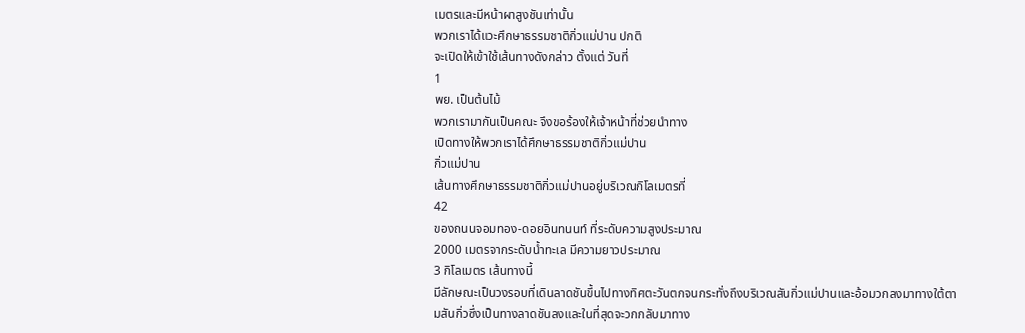เมตรและมีหน้าผาสูงชันเท่านั้น
พวกเราได้แวะศึกษาธรรมชาติกิ่วแม่ปาน ปกติ
จะเปิดให้เข้าใช้เส้นทางดังกล่าว ตั้งแต่ วันที่
1
พย. เป็นต้นไม้
พวกเรามากันเป็นคณะ จึงขอร้องให้เจ้าหน้าที่ช่วยนำทาง
เปิดทางให้พวกเราได้ศึกษาธรรมชาติกิ่วแม่ปาน
กิ่วแม่ปาน
เส้นทางศึกษาธรรมชาติกิ่วแม่ปานอยู่บริเวณกิโลเมตรที่
42
ของถนนจอมทอง-ดอยอินทนนท์ ที่ระดับความสูงประมาณ
2000 เมตรจากระดับน้ำทะเล มีความยาวประมาณ
3 กิโลเมตร เส้นทางนี้
มีลักษณะเป็นวงรอบที่เดินลาดชันขึ้นไปทางทิศตะวันตกจนกระทั่งถึงบริเวณสันกิ่วแม่ปานและอ้อมวกลงมาทางใต้ตามสันกิ่วซึ่งเป็นทางลาดชันลงและในที่สุดจะวกกลับมาทาง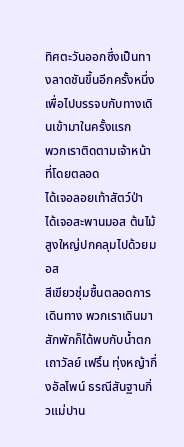ทิศตะวันออกซึ่งเป็นทางลาดชันขึ้นอีกครั้งหนึ่งเพื่อไปบรรจบกับทางเดินเข้ามาในครั้งแรก
พวกเราติดตามเจ้าหน้าที่โดยตลอด
ได้เจอลอยเท้าสัตว์ป่า ได้เจอสะพานมอส ต้นไม้สูงใหญ่ปกคลุมไปด้วยมอส
สีเขียวชุ่มชื้นตลอดการเดินทาง พวกเราเดินมาสักพักก็ได้พบกับน้ำตก
เถาวัลย์ เฟริ์น ทุ่งหญ้ากึ่งอัลไพน์ ธรณีสันฐานกิ่วแม่ปาน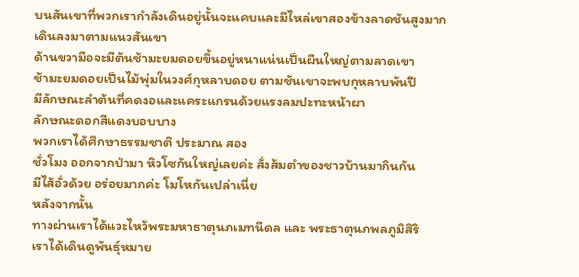บนสันเขาที่พวกเรากำลังเดินอยู่นั้นจะแคบและมีไหล่เขาสองข้างลาดชันสูงมาก
เดินลงมาตามแนวสันเขา
ด้านขวามือจะมีต้นช้ามะยมดอยขึ้นอยู่หนาแน่นเป็นผืนใหญ่ตามลาดเขา
ช้ามะยมดอยเป็นไม้พุ่มในวงศ์กุหลาบดอย ตามชันเขาจะพบกุหลาบพันปี
มีลักษณะลำต้นที่คดงอและแคระแกรนด้วยแรงลมปะทะหน้าผา
ลักษณะดอกสีแดงบอบบาง
พวกเราได้ศึกษาธรรมชาติ ประมาณ สอง
ชั่วโมง ออกจากป่ามา หิวโซกันใหญ่เลยค่ะ สั่งส้มตำของชาวบ้านมากินกัน
มีไส้อั่วด้วย อร่อยมากค่ะ โมโหกันเปล่าเนี่ย
หลังจากนั้น
ทางผ่านเราได้แวะไหว้พระมหาธาตุนภเมทนีดล และ พระธาตุนภพลภูมิสิริ
เราได้เดินดูพันธุ์หมาย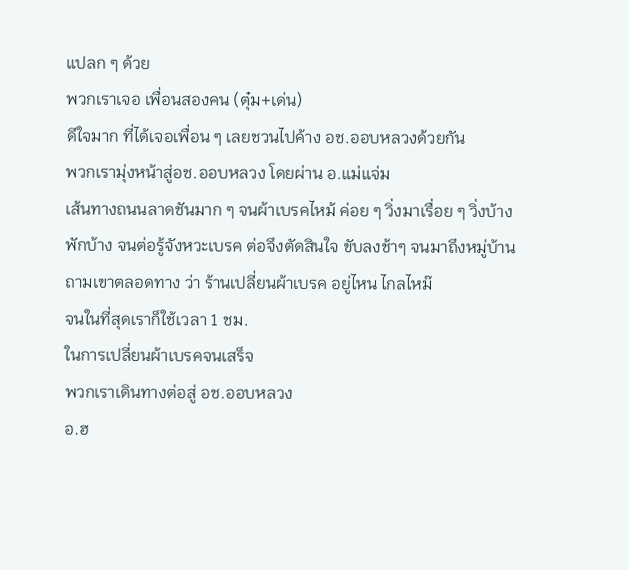แปลก ๆ ด้วย
พวกเราเจอ เพื่อนสองคน (ตุ๋ม+เด่น)
ดีใจมาก ที่ได้เจอเพื่อน ๆ เลยชวนไปค้าง อช.ออบหลวงด้วยกัน
พวกเรามุ่งหน้าสู่อช.ออบหลวง โดยผ่าน อ.แม่แจ่ม
เส้นทางถนนลาดชันมาก ๆ จนผ้าเบรคไหม้ ค่อย ๆ วิ่งมาเรื่อย ๆ วิ่งบ้าง
พักบ้าง จนต่อรู้จังหวะเบรค ต่อจึงตัดสินใจ ขับลงช้าๆ จนมาถึงหมู่บ้าน
ถามเขาตลอดทาง ว่า ร้านเปลี่ยนผ้าเบรค อยู่ไหน ไกลไหม๊
จนในที่สุดเราก็ใช้เวลา 1 ชม.
ในการเปลี่ยนผ้าเบรคจนเสร็จ
พวกเราเดินทางต่อสู่ อช.ออบหลวง
อ.ฮ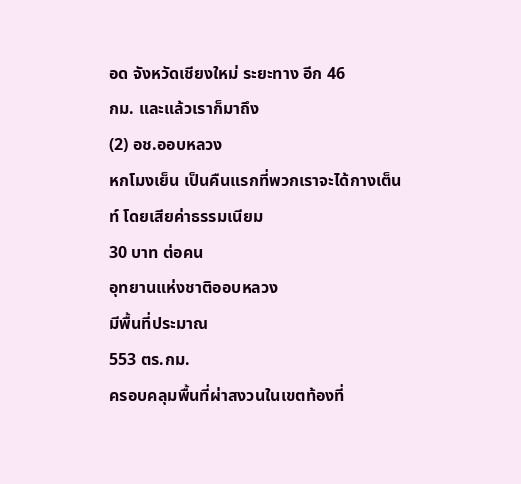อด จังหวัดเชียงใหม่ ระยะทาง อีก 46
กม. และแล้วเราก็มาถึง
(2) อช.ออบหลวง
หกโมงเย็น เป็นคืนแรกที่พวกเราจะได้กางเต็นท์ โดยเสียค่าธรรมเนียม
30 บาท ต่อคน
อุทยานแห่งชาติออบหลวง
มีพื้นที่ประมาณ
553 ตร.กม.
ครอบคลุมพื้นที่ผ่าสงวนในเขตท้องที่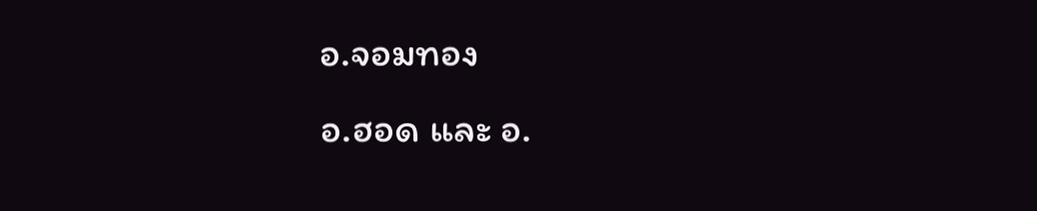อ.จอมทอง
อ.ฮอด และ อ.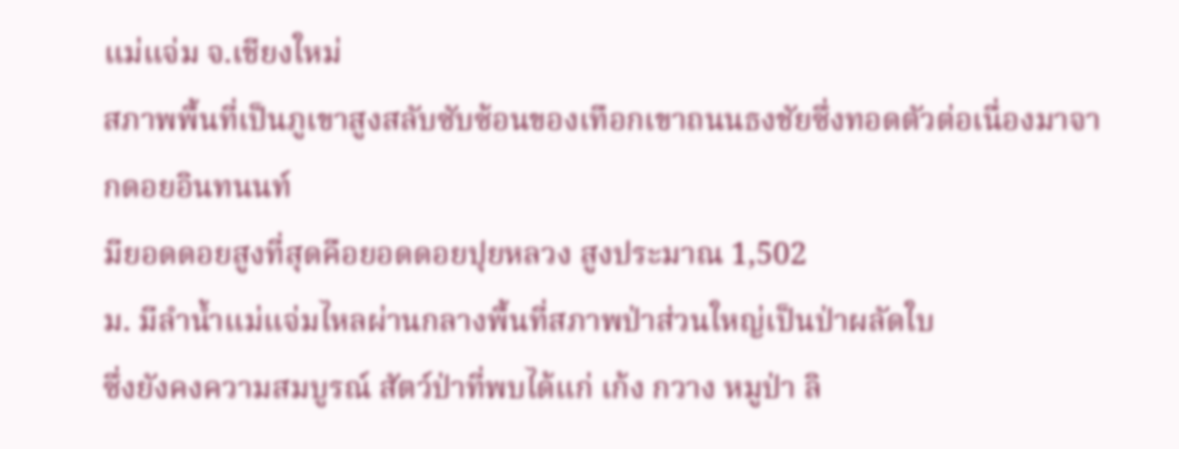แม่แจ่ม จ.เชียงใหม่
สภาพพื้นที่เป็นภูเขาสูงสลับซับซ้อนของเทือกเขาถนนธงชัยซึ่งทอดตัวต่อเนื่องมาจากดอยอินทนนท์
มียอดดอยสูงที่สุดคือยอดดอยปุยหลวง สูงประมาณ 1,502
ม. มีลำน้ำแม่แจ่มไหลผ่านกลางพื้นที่สภาพป่าส่วนใหญ่เป็นป่าผลัดใบ
ซึ่งยังคงความสมบูรณ์ สัตว์ป่าที่พบได้แก่ เก้ง กวาง หมูป่า ลิ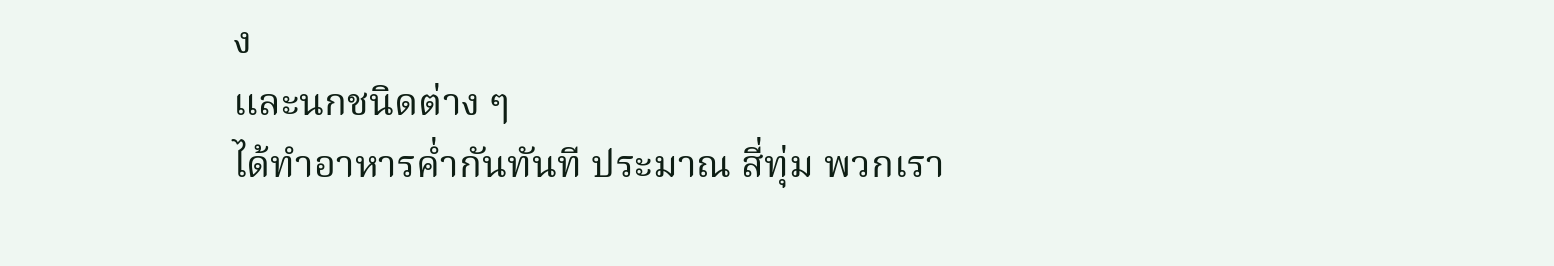ง
และนกชนิดต่าง ๆ
ได้ทำอาหารค่ำกันทันที ประมาณ สี่ทุ่ม พวกเรา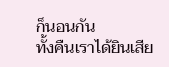ก็นอนกัน
ทั้งคืนเราได้ยินเสีย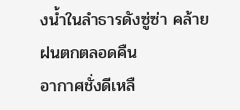งน้ำในลำธารดังซู่ซ่า คล้ายฝนตกตลอดคืน
อากาศชั่งดีเหลื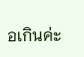อเกินค่ะ